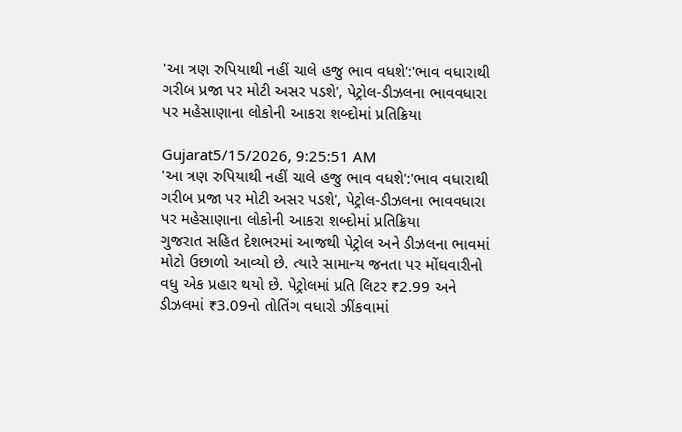'આ ત્રણ રુપિયાથી નહીં ચાલે હજુ ભાવ વધશે':'ભાવ વધારાથી ગરીબ પ્રજા પર મોટી અસર પડશે', પેટ્રોલ-ડીઝલના ભાવવધારા પર મહેસાણાના લોકોની આકરા શબ્દોમાં પ્રતિક્રિયા

Gujarat5/15/2026, 9:25:51 AM
'આ ત્રણ રુપિયાથી નહીં ચાલે હજુ ભાવ વધશે':'ભાવ વધારાથી ગરીબ પ્રજા પર મોટી અસર પડશે', પેટ્રોલ-ડીઝલના ભાવવધારા પર મહેસાણાના લોકોની આકરા શબ્દોમાં પ્રતિક્રિયા
ગુજરાત સહિત દેશભરમાં આજથી પેટ્રોલ અને ડીઝલના ભાવમાં મોટો ઉછાળો આવ્યો છે. ત્યારે સામાન્ય જનતા પર મોંઘવારીનો વધુ એક પ્રહાર થયો છે. પેટ્રોલમાં પ્રતિ લિટર ₹2.99 અને ડીઝલમાં ₹3.09નો તોતિંગ વધારો ઝીંકવામાં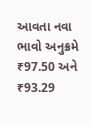આવતા નવા ભાવો અનુક્રમે ₹97.50 અને ₹93.29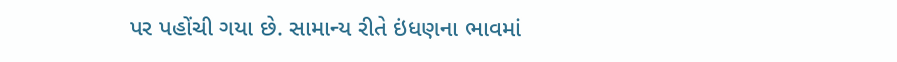પર પહોંચી ગયા છે. સામાન્ય રીતે ઇંધણના ભાવમાં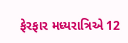ફેરફાર મધ્યરાત્રિએ 12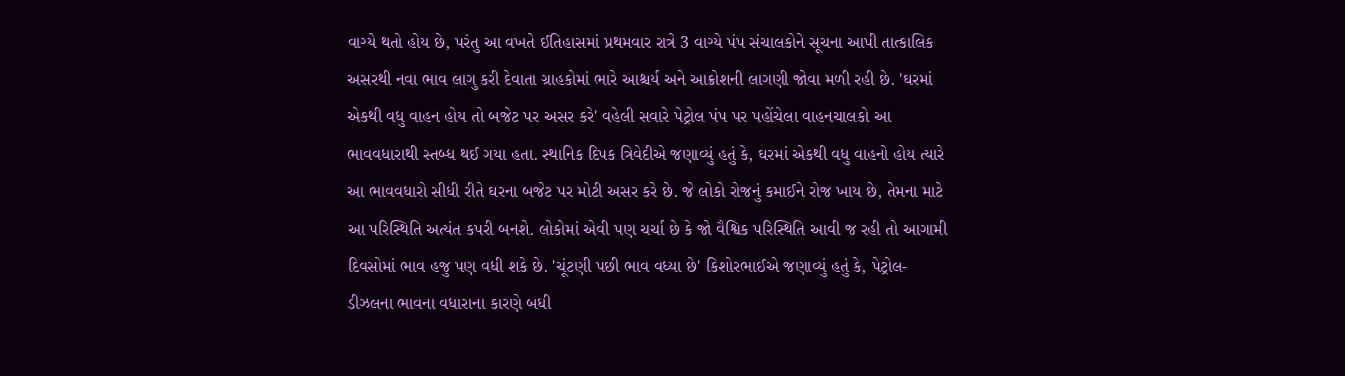વાગ્યે થતો હોય છે, પરંતુ આ વખતે ઈતિહાસમાં પ્રથમવાર રાત્રે 3 વાગ્યે પંપ સંચાલકોને સૂચના આપી તાત્કાલિક અસરથી નવા ભાવ લાગુ કરી દેવાતા ગ્રાહકોમાં ભારે આશ્ચર્ય અને આક્રોશની લાગણી જોવા મળી રહી છે. 'ઘરમાં એકથી વધુ વાહન હોય તો બજેટ પર અસર કરે' વહેલી સવારે પેટ્રોલ પંપ પર પહોંચેલા વાહનચાલકો આ ભાવવધારાથી સ્તબ્ધ થઈ ગયા હતા. સ્થાનિક દિપક ત્રિવેદીએ જણાવ્યું હતું કે, ઘરમાં એકથી વધુ વાહનો હોય ત્યારે આ ભાવવધારો સીધી રીતે ઘરના બજેટ પર મોટી અસર કરે છે. જે લોકો રોજનું કમાઈને રોજ ખાય છે, તેમના માટે આ પરિસ્થિતિ અત્યંત કપરી બનશે. લોકોમાં એવી પણ ચર્ચા છે કે જો વૈશ્વિક પરિસ્થિતિ આવી જ રહી તો આગામી દિવસોમાં ભાવ હજુ પણ વધી શકે છે. 'ચૂંટણી પછી ભાવ વધ્યા છે' કિશોરભાઈએ જણાવ્યું હતું કે, પેટ્રોલ-ડીઝલના ભાવના વધારાના કારણે બધી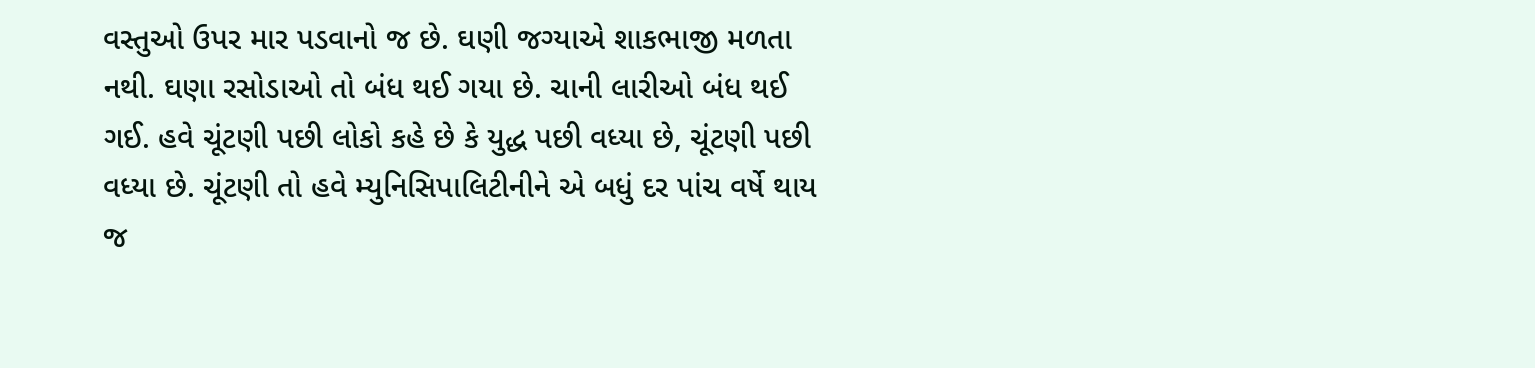વસ્તુઓ ઉપર માર પડવાનો જ છે. ઘણી જગ્યાએ શાકભાજી મળતા નથી. ઘણા રસોડાઓ તો બંધ થઈ ગયા છે. ચાની લારીઓ બંધ થઈ ગઈ. હવે ચૂંટણી પછી લોકો કહે છે કે યુદ્ધ પછી વધ્યા છે, ચૂંટણી પછી વધ્યા છે. ચૂંટણી તો હવે મ્યુનિસિપાલિટીનીને એ બધું દર પાંચ વર્ષે થાય જ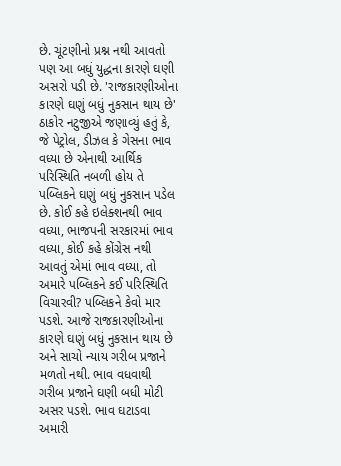છે. ચૂંટણીનો પ્રશ્ન નથી આવતો પણ આ બધું યુદ્ધના કારણે ઘણી અસરો પડી છે. 'રાજકારણીઓના કારણે ઘણું બધું નુકસાન થાય છે' ઠાકોર નટુજીએ જણાવ્યું હતું કે, જે પેટ્રોલ, ડીઝલ કે ગેસના ભાવ વધ્યા છે એનાથી આર્થિક પરિસ્થિતિ નબળી હોય તે પબ્લિકને ઘણું બધું નુકસાન પડેલ છે. કોઈ કહે ઇલેક્શનથી ભાવ વધ્યા, ભાજપની સરકારમાં ભાવ વધ્યા, કોઈ કહે કોંગ્રેસ નથી આવતું એમાં ભાવ વધ્યા, તો અમારે પબ્લિકને કઈ પરિસ્થિતિ વિચારવી? પબ્લિકને કેવો માર પડશે. આજે રાજકારણીઓના કારણે ઘણું બધું નુકસાન થાય છે અને સાચો ન્યાય ગરીબ પ્રજાને મળતો નથી. ભાવ વધવાથી ગરીબ પ્રજાને ઘણી બધી મોટી અસર પડશે. ભાવ ઘટાડવા અમારી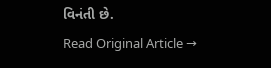વિનંતી છે.
Read Original Article →